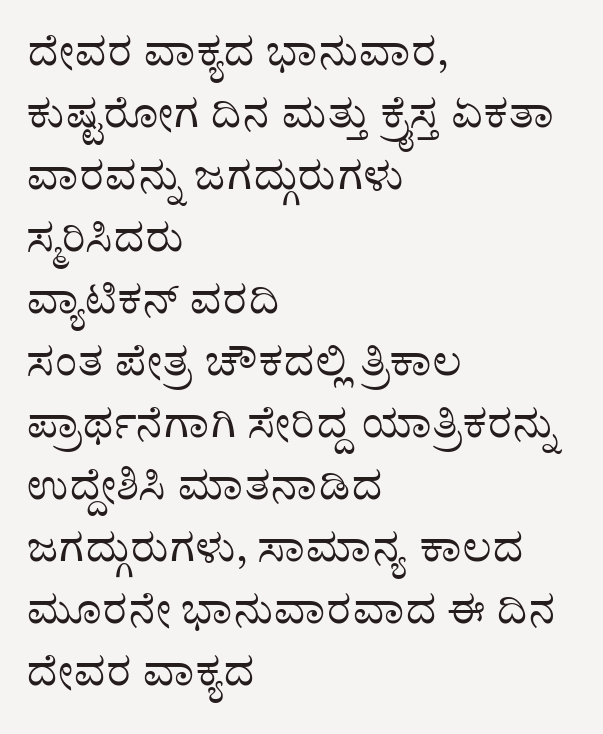ದೇವರ ವಾಕ್ಯದ ಭಾನುವಾರ, ಕುಷ್ಟರೋಗ ದಿನ ಮತ್ತು ಕ್ರೈಸ್ತ ಏಕತಾ ವಾರವನ್ನು ಜಗದ್ಗುರುಗಳು ಸ್ಮರಿಸಿದರು
ವ್ಯಾಟಿಕನ್ ವರದಿ
ಸಂತ ಪೇತ್ರ ಚೌಕದಲ್ಲಿ ತ್ರಿಕಾಲ ಪ್ರಾರ್ಥನೆಗಾಗಿ ಸೇರಿದ್ದ ಯಾತ್ರಿಕರನ್ನು ಉದ್ದೇಶಿಸಿ ಮಾತನಾಡಿದ ಜಗದ್ಗುರುಗಳು, ಸಾಮಾನ್ಯ ಕಾಲದ ಮೂರನೇ ಭಾನುವಾರವಾದ ಈ ದಿನ ದೇವರ ವಾಕ್ಯದ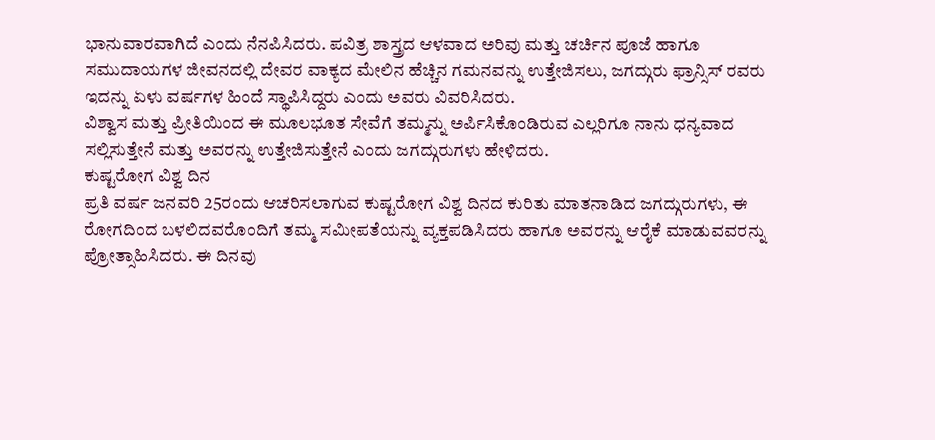ಭಾನುವಾರವಾಗಿದೆ ಎಂದು ನೆನಪಿಸಿದರು. ಪವಿತ್ರ ಶಾಸ್ತ್ರದ ಆಳವಾದ ಅರಿವು ಮತ್ತು ಚರ್ಚಿನ ಪೂಜೆ ಹಾಗೂ ಸಮುದಾಯಗಳ ಜೀವನದಲ್ಲಿ ದೇವರ ವಾಕ್ಯದ ಮೇಲಿನ ಹೆಚ್ಚಿನ ಗಮನವನ್ನು ಉತ್ತೇಜಿಸಲು, ಜಗದ್ಗುರು ಫ್ರಾನ್ಸಿಸ್ ರವರು ಇದನ್ನು ಏಳು ವರ್ಷಗಳ ಹಿಂದೆ ಸ್ಥಾಪಿಸಿದ್ದರು ಎಂದು ಅವರು ವಿವರಿಸಿದರು.
ವಿಶ್ವಾಸ ಮತ್ತು ಪ್ರೀತಿಯಿಂದ ಈ ಮೂಲಭೂತ ಸೇವೆಗೆ ತಮ್ಮನ್ನು ಅರ್ಪಿಸಿಕೊಂಡಿರುವ ಎಲ್ಲರಿಗೂ ನಾನು ಧನ್ಯವಾದ ಸಲ್ಲಿಸುತ್ತೇನೆ ಮತ್ತು ಅವರನ್ನು ಉತ್ತೇಜಿಸುತ್ತೇನೆ ಎಂದು ಜಗದ್ಗುರುಗಳು ಹೇಳಿದರು.
ಕುಷ್ಟರೋಗ ವಿಶ್ವ ದಿನ
ಪ್ರತಿ ವರ್ಷ ಜನವರಿ 25ರಂದು ಆಚರಿಸಲಾಗುವ ಕುಷ್ಟರೋಗ ವಿಶ್ವ ದಿನದ ಕುರಿತು ಮಾತನಾಡಿದ ಜಗದ್ಗುರುಗಳು, ಈ ರೋಗದಿಂದ ಬಳಲಿದವರೊಂದಿಗೆ ತಮ್ಮ ಸಮೀಪತೆಯನ್ನು ವ್ಯಕ್ತಪಡಿಸಿದರು ಹಾಗೂ ಅವರನ್ನು ಆರೈಕೆ ಮಾಡುವವರನ್ನು ಪ್ರೋತ್ಸಾಹಿಸಿದರು. ಈ ದಿನವು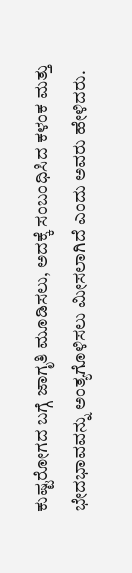ಕುಷ್ಟರೋಗದ ಬಗ್ಗೆ ಜಾಗೃತಿ ಮೂಡಿಸಲು, ಅದಕ್ಕೆ ಸಂಬಂಧಿಸಿದ ಕಳಂಕ ಮತ್ತು ಭೇದಭಾವವನ್ನು ಅಂತ್ಯಗೊಳಿಸಲು ಮೀಸಲಾಗಿದೆ ಎಂದು ಅವರು ಹೇಳಿದರು.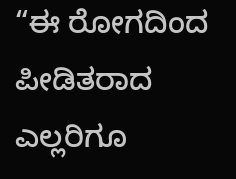“ಈ ರೋಗದಿಂದ ಪೀಡಿತರಾದ ಎಲ್ಲರಿಗೂ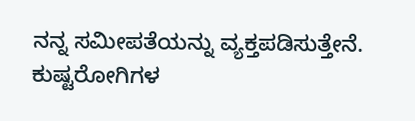ನನ್ನ ಸಮೀಪತೆಯನ್ನು ವ್ಯಕ್ತಪಡಿಸುತ್ತೇನೆ. ಕುಷ್ಟರೋಗಿಗಳ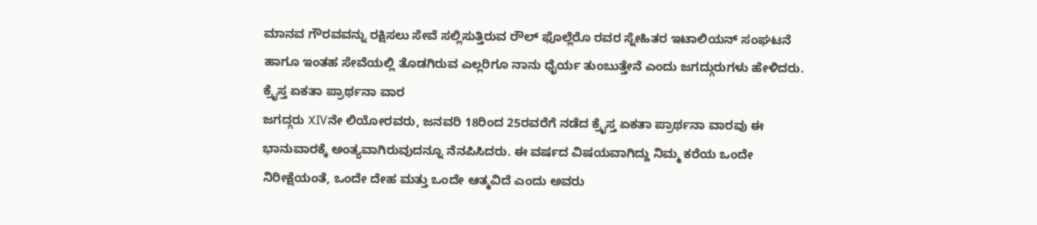ಮಾನವ ಗೌರವವನ್ನು ರಕ್ಷಿಸಲು ಸೇವೆ ಸಲ್ಲಿಸುತ್ತಿರುವ ರೌಲ್ ಫೊಲ್ಲೆರೊ ರವರ ಸ್ನೇಹಿತರ ಇಟಾಲಿಯನ್ ಸಂಘಟನೆ ಹಾಗೂ ಇಂತಹ ಸೇವೆಯಲ್ಲಿ ತೊಡಗಿರುವ ಎಲ್ಲರಿಗೂ ನಾನು ಧೈರ್ಯ ತುಂಬುತ್ತೇನೆ ಎಂದು ಜಗದ್ಗುರುಗಳು ಹೇಳಿದರು.
ಕ್ರೈಸ್ತ ಏಕತಾ ಪ್ರಾರ್ಥನಾ ವಾರ
ಜಗದ್ಗರು XIVನೇ ಲಿಯೋರವರು, ಜನವರಿ 18ರಿಂದ 25ರವರೆಗೆ ನಡೆದ ಕ್ರೈಸ್ತ ಏಕತಾ ಪ್ರಾರ್ಥನಾ ವಾರವು ಈ ಭಾನುವಾರಕ್ಕೆ ಅಂತ್ಯವಾಗಿರುವುದನ್ನೂ ನೆನಪಿಸಿದರು. ಈ ವರ್ಷದ ವಿಷಯವಾಗಿದ್ದು ನಿಮ್ಮ ಕರೆಯ ಒಂದೇ ನಿರೀಕ್ಷೆಯಂತೆ, ಒಂದೇ ದೇಹ ಮತ್ತು ಒಂದೇ ಆತ್ಮವಿದೆ ಎಂದು ಅವರು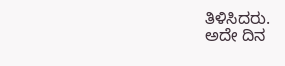ತಿಳಿಸಿದರು.
ಅದೇ ದಿನ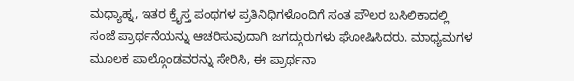ಮಧ್ಯಾಹ್ನ, ಇತರ ಕ್ರೈಸ್ತ ಪಂಥಗಳ ಪ್ರತಿನಿಧಿಗಳೊಂದಿಗೆ ಸಂತ ಪೌಲರ ಬಸಿಲಿಕಾದಲ್ಲಿ ಸಂಜೆ ಪ್ರಾರ್ಥನೆಯನ್ನು ಆಚರಿಸುವುದಾಗಿ ಜಗದ್ಗುರುಗಳು ಘೋಷಿಸಿದರು. ಮಾಧ್ಯಮಗಳ ಮೂಲಕ ಪಾಲ್ಗೊಂಡವರನ್ನು ಸೇರಿಸಿ, ಈ ಪ್ರಾರ್ಥನಾ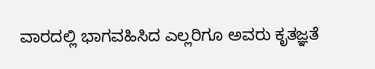ವಾರದಲ್ಲಿ ಭಾಗವಹಿಸಿದ ಎಲ್ಲರಿಗೂ ಅವರು ಕೃತಜ್ಞತೆ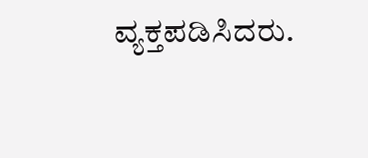ವ್ಯಕ್ತಪಡಿಸಿದರು.